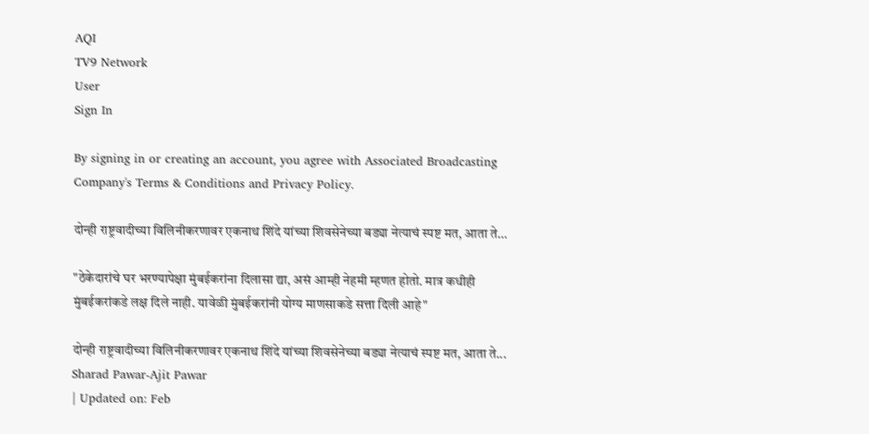AQI
TV9 Network
User
Sign In

By signing in or creating an account, you agree with Associated Broadcasting Company's Terms & Conditions and Privacy Policy.

दोन्ही राष्ट्रवादीच्या विलिनीकरणावर एकनाथ शिंदे यांच्या शिवसेनेच्या बड्या नेत्याचं स्पष्ट मत, आता ते…

"ठेकेदारांचे घर भरण्यापेक्षा मुंबईकरांना दिलासा द्या, असं आम्ही नेहमी म्हणत होतो. मात्र कधीही मुंबईकरांकडे लक्ष दिले नाही. यावेळी मुंबईकरांनी योग्य माणसाकडे सत्ता दिली आहे"

दोन्ही राष्ट्रवादीच्या विलिनीकरणावर एकनाथ शिंदे यांच्या शिवसेनेच्या बड्या नेत्याचं स्पष्ट मत, आता ते...
Sharad Pawar-Ajit Pawar
| Updated on: Feb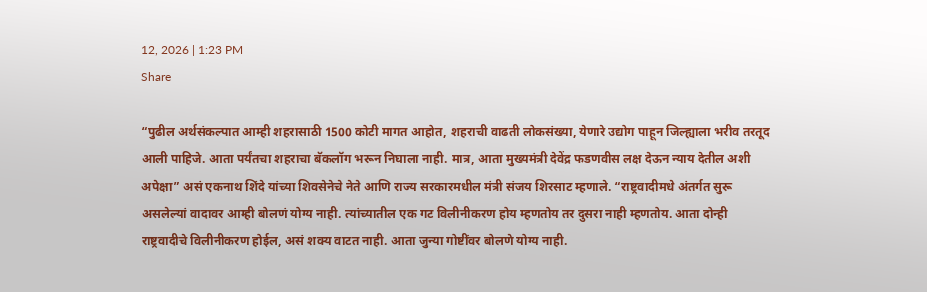12, 2026 | 1:23 PM
Share

“पुढील अर्थसंकल्पात आम्ही शहरासाठी 1500 कोटी मागत आहोत, शहराची वाढती लोकसंख्या, येणारे उद्योग पाहून जिल्ह्याला भरीव तरतूद आली पाहिजे. आता पर्यंतचा शहराचा बॅकलॉग भरून निघाला नाही. मात्र, आता मुख्यमंत्री देवेंद्र फडणवीस लक्ष देऊन न्याय देतील अशी अपेक्षा” असं एकनाथ शिंदे यांच्या शिवसेनेचे नेते आणि राज्य सरकारमधील मंत्री संजय शिरसाट म्हणाले. “राष्ट्रवादीमधे अंतर्गत सुरू असलेल्यां वादावर आम्ही बोलणं योग्य नाही. त्यांच्यातील एक गट विलीनीकरण होय म्हणतोय तर दुसरा नाही म्हणतोय. आता दोन्ही राष्ट्रवादीचे विलीनीकरण होईल, असं शक्य वाटत नाही. आता जुन्या गोष्टींवर बोलणे योग्य नाही.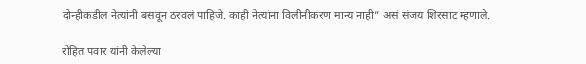दोन्हीकडील नेत्यांनी बसवून ठरवलं पाहिजे. काही नेत्यांना विलीनीकरण मान्य नाही” असं संजय शिरसाट म्हणाले.

रोहित पवार यांनी केलेल्या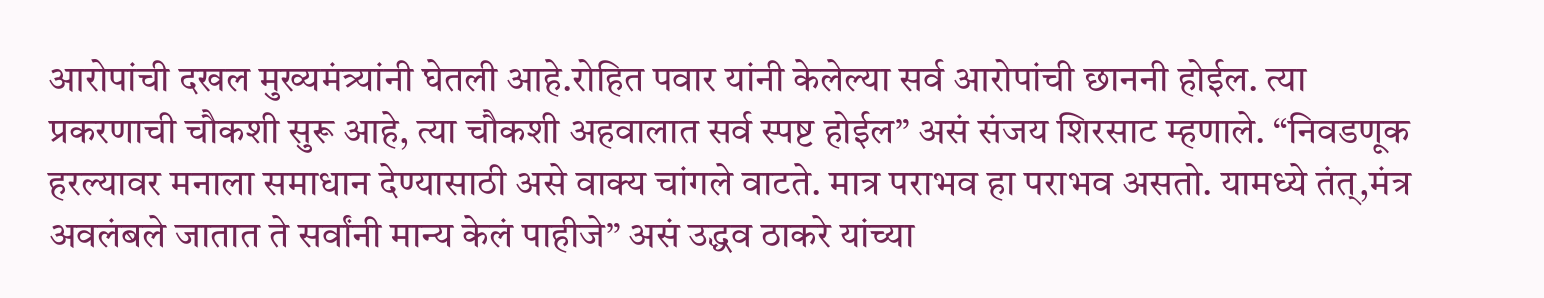आरोपांची दखल मुख्यमंत्र्यांनी घेतली आहे.रोहित पवार यांनी केलेल्या सर्व आरोपांची छाननी होईल. त्या प्रकरणाची चौकशी सुरू आहे, त्या चौकशी अहवालात सर्व स्पष्ट होईल” असं संजय शिरसाट म्हणाले. “निवडणूक हरल्यावर मनाला समाधान देण्यासाठी असे वाक्य चांगले वाटते. मात्र पराभव हा पराभव असतो. यामध्ये तंत्,मंत्र अवलंबले जातात ते सर्वांनी मान्य केलं पाहीजे” असं उद्धव ठाकरे यांच्या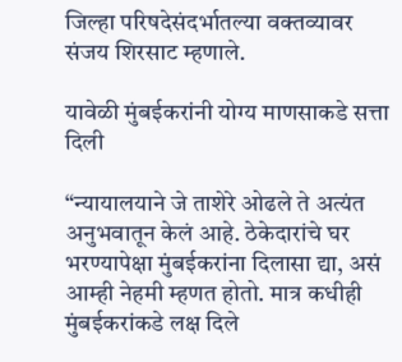जिल्हा परिषदेसंदर्भातल्या वक्तव्यावर संजय शिरसाट म्हणाले.

यावेळी मुंबईकरांनी योग्य माणसाकडे सत्ता दिली

“न्यायालयाने जे ताशेरे ओढले ते अत्यंत अनुभवातून केलं आहे. ठेकेदारांचे घर भरण्यापेक्षा मुंबईकरांना दिलासा द्या, असं आम्ही नेहमी म्हणत होतो. मात्र कधीही मुंबईकरांकडे लक्ष दिले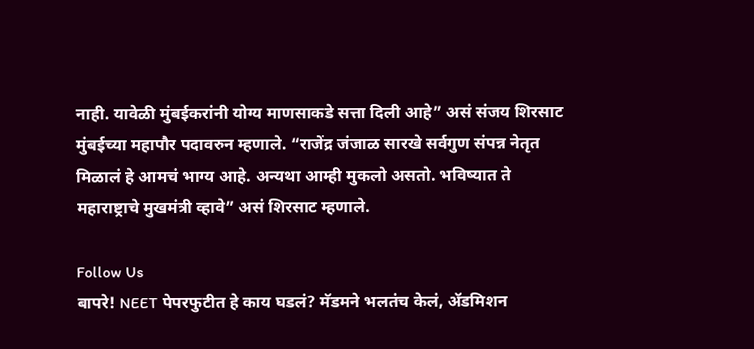नाही. यावेळी मुंबईकरांनी योग्य माणसाकडे सत्ता दिली आहे” असं संजय शिरसाट मुंबईच्या महापौर पदावरुन म्हणाले. “राजेंद्र जंजाळ सारखे सर्वगुण संपन्न नेतृत मिळालं हे आमचं भाग्य आहे. अन्यथा आम्ही मुकलो असतो. भविष्यात ते महाराष्ट्राचे मुखमंत्री व्हावे” असं शिरसाट म्हणाले.

Follow Us
बापरे! NEET पेपरफुटीत हे काय घडलं? मॅडमने भलतंच केलं, ॲडमिशन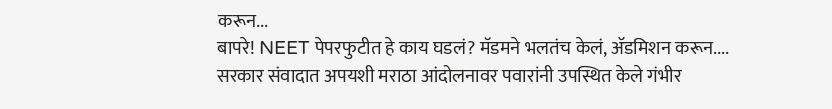करून...
बापरे! NEET पेपरफुटीत हे काय घडलं? मॅडमने भलतंच केलं, ॲडमिशन करून....
सरकार संवादात अपयशी मराठा आंदोलनावर पवारांनी उपस्थित केले गंभीर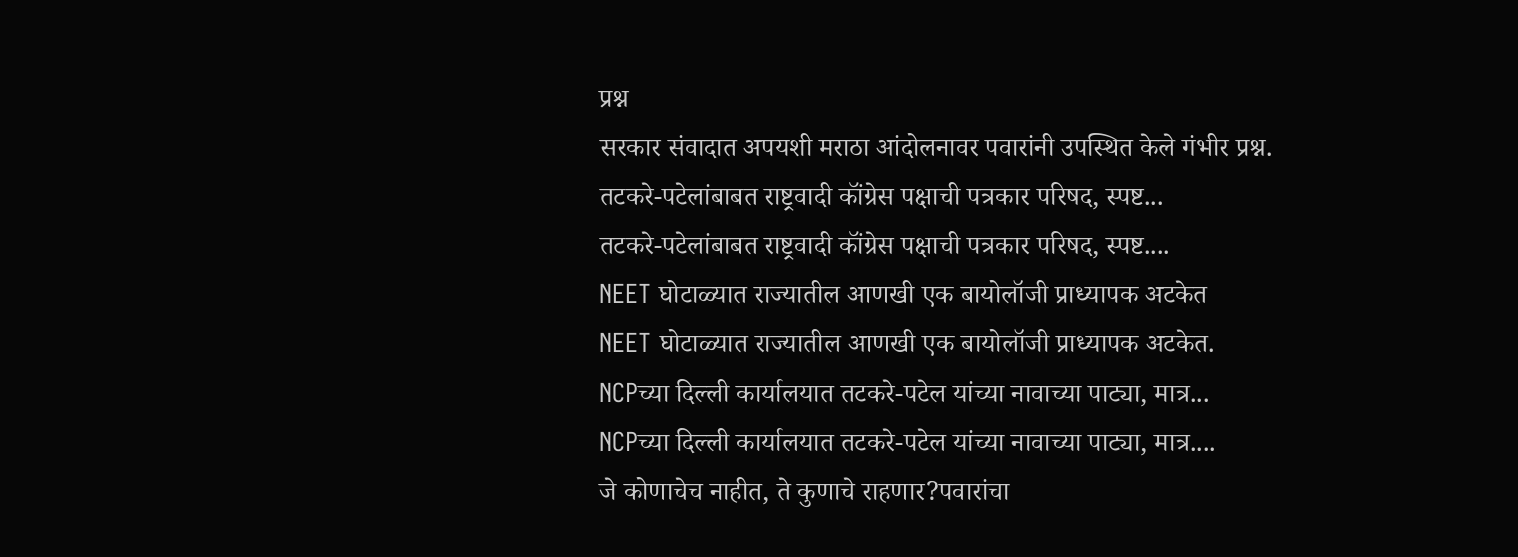प्रश्न
सरकार संवादात अपयशी मराठा आंदोलनावर पवारांनी उपस्थित केले गंभीर प्रश्न.
तटकरे-पटेलांबाबत राष्ट्रवादी कॉंग्रेस पक्षाची पत्रकार परिषद, स्पष्ट...
तटकरे-पटेलांबाबत राष्ट्रवादी कॉंग्रेस पक्षाची पत्रकार परिषद, स्पष्ट....
NEET घोटाळ्यात राज्यातील आणखी एक बायोलॉजी प्राध्यापक अटकेत
NEET घोटाळ्यात राज्यातील आणखी एक बायोलॉजी प्राध्यापक अटकेत.
NCPच्या दिल्ली कार्यालयात तटकरे-पटेल यांच्या नावाच्या पाट्या, मात्र...
NCPच्या दिल्ली कार्यालयात तटकरे-पटेल यांच्या नावाच्या पाट्या, मात्र....
जे कोणाचेच नाहीत, ते कुणाचे राहणार?पवारांचा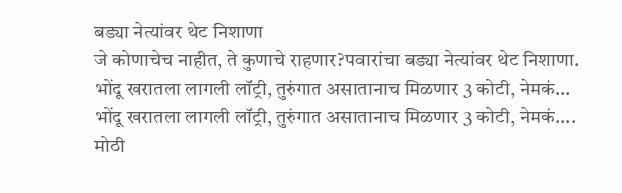बड्या नेत्यांवर थेट निशाणा
जे कोणाचेच नाहीत, ते कुणाचे राहणार?पवारांचा बड्या नेत्यांवर थेट निशाणा.
भोंदू खरातला लागली लॉट्री, तुरुंगात असातानाच मिळणार 3 कोटी, नेमकं...
भोंदू खरातला लागली लॉट्री, तुरुंगात असातानाच मिळणार 3 कोटी, नेमकं....
मोठी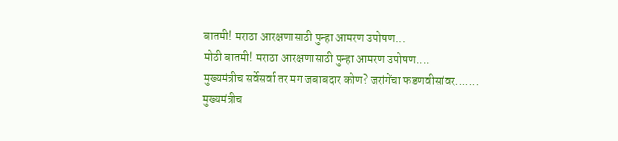बातमी! मराठा आरक्षणासाठी पुन्हा आमरण उपोषण...
मोठी बातमी! मराठा आरक्षणासाठी पुन्हा आमरण उपोषण....
मुख्यमंत्रीच सर्वेसर्वा तर मग जबाबदार कोण? जरांगेंचा फडणवीसांवर.......
मुख्यमंत्रीच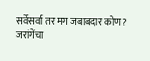सर्वेसर्वा तर मग जबाबदार कोण? जरांगेंचा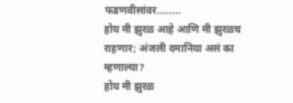फडणवीसांवर........
होय मी झुरळ आहे आणि मी झुरळच राहणार; अंजली दमानिया असं का म्हणाल्या?
होय मी झुरळ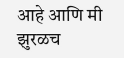आहे आणि मी झुरळच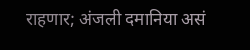राहणार; अंजली दमानिया असं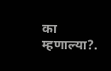का म्हणाल्या?.